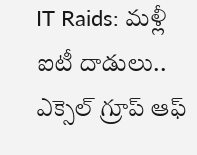IT Raids: మళ్లీ ఐటీ దాడులు.. ఎక్సెల్ గ్రూప్ ఆఫ్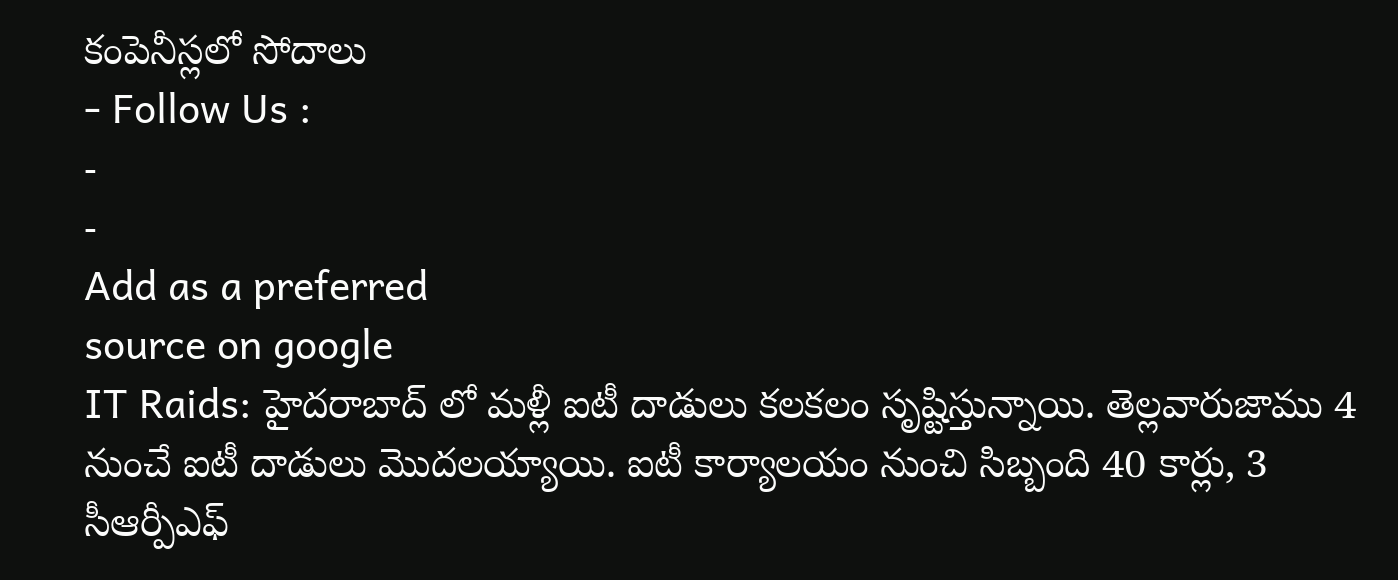కంపెనీస్లలో సోదాలు
- Follow Us :
-
-
Add as a preferred
source on google
IT Raids: హైదరాబాద్ లో మళ్లీ ఐటీ దాడులు కలకలం సృష్టిస్తున్నాయి. తెల్లవారుజాము 4 నుంచే ఐటీ దాడులు మొదలయ్యాయి. ఐటీ కార్యాలయం నుంచి సిబ్బంది 40 కార్లు, 3 సీఆర్పీఎఫ్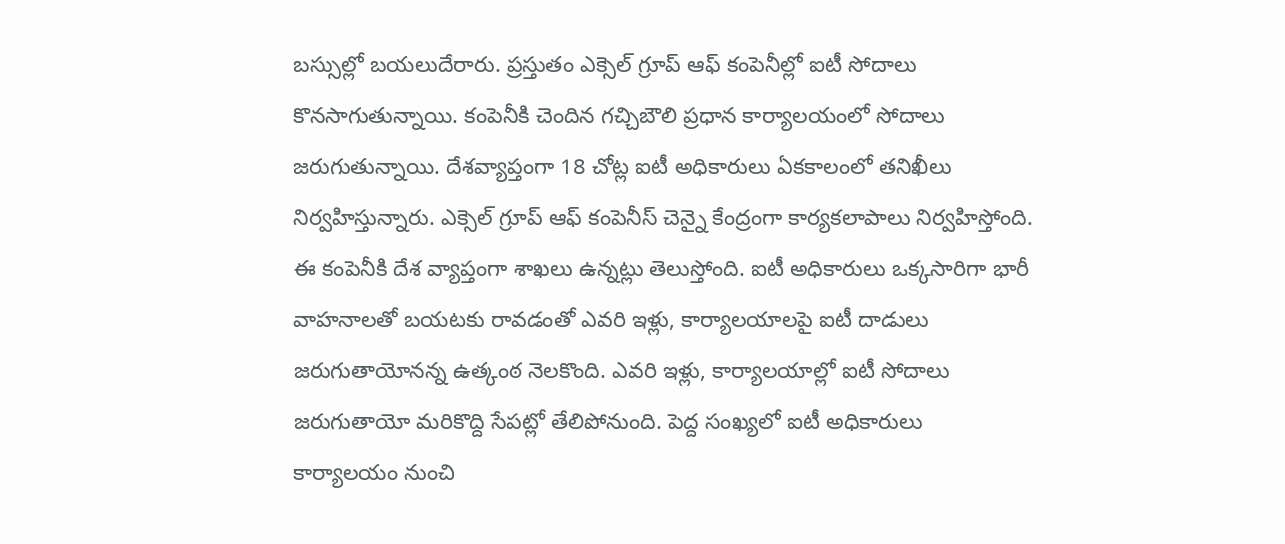బస్సుల్లో బయలుదేరారు. ప్రస్తుతం ఎక్సెల్ గ్రూప్ ఆఫ్ కంపెనీల్లో ఐటీ సోదాలు కొనసాగుతున్నాయి. కంపెనీకి చెందిన గచ్చిబౌలి ప్రధాన కార్యాలయంలో సోదాలు జరుగుతున్నాయి. దేశవ్యాప్తంగా 18 చోట్ల ఐటీ అధికారులు ఏకకాలంలో తనిఖీలు నిర్వహిస్తున్నారు. ఎక్సెల్ గ్రూప్ ఆఫ్ కంపెనీస్ చెన్నై కేంద్రంగా కార్యకలాపాలు నిర్వహిస్తోంది. ఈ కంపెనీకి దేశ వ్యాప్తంగా శాఖలు ఉన్నట్లు తెలుస్తోంది. ఐటీ అధికారులు ఒక్కసారిగా భారీ వాహనాలతో బయటకు రావడంతో ఎవరి ఇళ్లు, కార్యాలయాలపై ఐటీ దాడులు జరుగుతాయోనన్న ఉత్కంఠ నెలకొంది. ఎవరి ఇళ్లు, కార్యాలయాల్లో ఐటీ సోదాలు జరుగుతాయో మరికొద్ది సేపట్లో తేలిపోనుంది. పెద్ద సంఖ్యలో ఐటీ అధికారులు కార్యాలయం నుంచి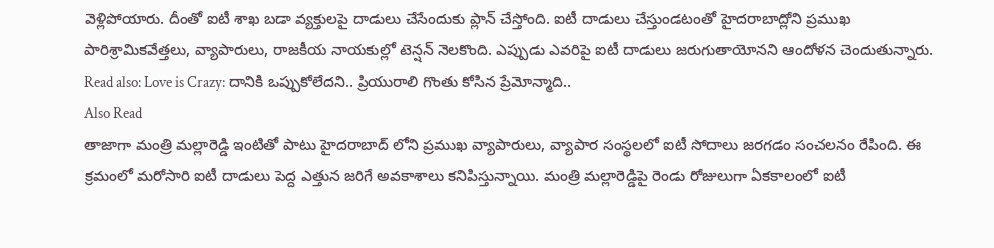వెళ్లిపోయారు. దీంతో ఐటీ శాఖ బడా వ్యక్తులపై దాడులు చేసేందుకు ప్లాన్ చేస్తోంది. ఐటీ దాడులు చేస్తుండటంతో హైదరాబాద్లోని ప్రముఖ పారిశ్రామికవేత్తలు, వ్యాపారులు, రాజకీయ నాయకుల్లో టెన్షన్ నెలకొంది. ఎప్పుడు ఎవరిపై ఐటీ దాడులు జరుగుతాయోనని ఆందోళన చెందుతున్నారు.
Read also: Love is Crazy: దానికి ఒప్పుకోలేదని.. ప్రియురాలి గొంతు కోసిన ప్రేమోన్మాది..
Also Read
తాజాగా మంత్రి మల్లారెడ్డి ఇంటితో పాటు హైదరాబాద్ లోని ప్రముఖ వ్యాపారులు, వ్యాపార సంస్థలలో ఐటీ సోదాలు జరగడం సంచలనం రేపింది. ఈ క్రమంలో మరోసారి ఐటీ దాడులు పెద్ద ఎత్తున జరిగే అవకాశాలు కనిపిస్తున్నాయి. మంత్రి మల్లారెడ్డిపై రెండు రోజులుగా ఏకకాలంలో ఐటీ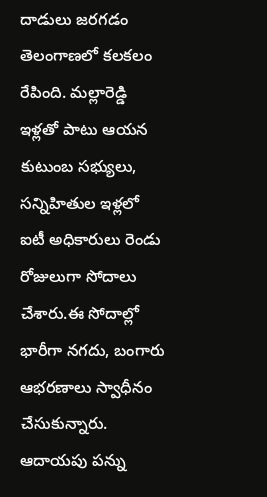దాడులు జరగడం తెలంగాణలో కలకలం రేపింది. మల్లారెడ్డి ఇళ్లతో పాటు ఆయన కుటుంబ సభ్యులు, సన్నిహితుల ఇళ్లలో ఐటీ అధికారులు రెండు రోజులుగా సోదాలు చేశారు.ఈ సోదాల్లో భారీగా నగదు, బంగారు ఆభరణాలు స్వాధీనం చేసుకున్నారు. ఆదాయపు పన్ను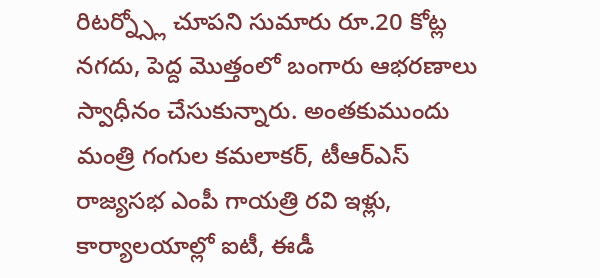రిటర్న్స్లో చూపని సుమారు రూ.20 కోట్ల నగదు, పెద్ద మొత్తంలో బంగారు ఆభరణాలు స్వాధీనం చేసుకున్నారు. అంతకుముందు మంత్రి గంగుల కమలాకర్, టీఆర్ఎస్ రాజ్యసభ ఎంపీ గాయత్రి రవి ఇళ్లు, కార్యాలయాల్లో ఐటీ, ఈడీ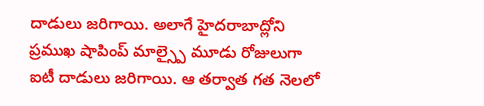దాడులు జరిగాయి. అలాగే హైదరాబాద్లోని ప్రముఖ షాపింప్ మాల్స్పై మూడు రోజులుగా ఐటీ దాడులు జరిగాయి. ఆ తర్వాత గత నెలలో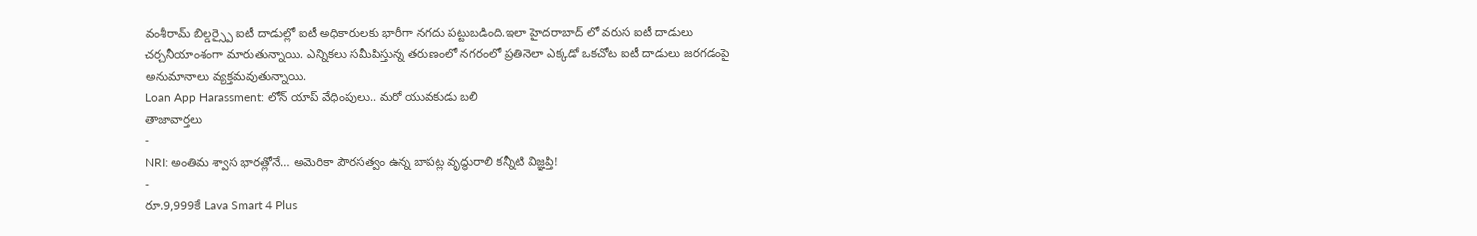వంశీరామ్ బిల్డర్స్పై ఐటీ దాడుల్లో ఐటీ అధికారులకు భారీగా నగదు పట్టుబడింది.ఇలా హైదరాబాద్ లో వరుస ఐటీ దాడులు చర్చనీయాంశంగా మారుతున్నాయి. ఎన్నికలు సమీపిస్తున్న తరుణంలో నగరంలో ప్రతినెలా ఎక్కడో ఒకచోట ఐటీ దాడులు జరగడంపై అనుమానాలు వ్యక్తమవుతున్నాయి.
Loan App Harassment: లోన్ యాప్ వేధింపులు.. మరో యువకుడు బలి
తాజావార్తలు
-
NRI: అంతిమ శ్వాస భారత్లోనే… అమెరికా పౌరసత్వం ఉన్న బాపట్ల వృద్ధురాలి కన్నీటి విజ్ఞప్తి!
-
రూ.9,999కే Lava Smart 4 Plus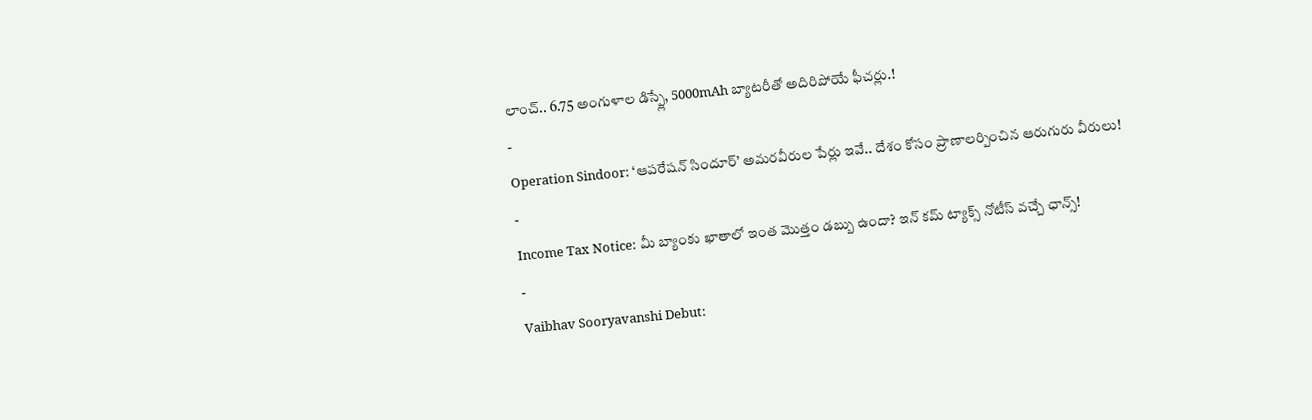లాంచ్.. 6.75 అంగుళాల డిస్ప్లే, 5000mAh బ్యాటరీతో అదిరిపోయే ఫీచర్లు.!
-
Operation Sindoor: ‘ఆపరేషన్ సిందూర్’ అమరవీరుల పేర్లు ఇవే.. దేశం కోసం ప్రాణాలర్పించిన ఆరుగురు వీరులు!
-
Income Tax Notice: మీ బ్యాంకు ఖాతాలో ఇంత మొత్తం డబ్బు ఉందా? ఇన్ కమ్ ట్యాక్స్ నోటీస్ వచ్చే ఛాన్స్!
-
Vaibhav Sooryavanshi Debut: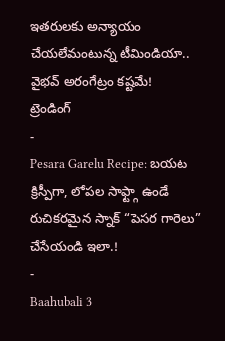ఇతరులకు అన్యాయం చేయలేమంటున్న టీమిండియా.. వైభవ్ అరంగేట్రం కష్టమే!
ట్రెండింగ్
-
Pesara Garelu Recipe: బయట క్రిస్పీగా, లోపల సాఫ్ట్గా ఉండే రుచికరమైన స్నాక్ “పెసర గారెలు” చేసేయండి ఇలా.!
-
Baahubali 3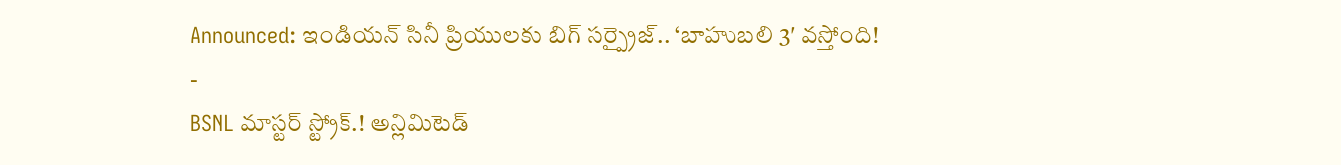Announced: ఇండియన్ సినీ ప్రియులకు బిగ్ సర్ప్రైజ్.. ‘బాహుబలి 3′ వస్తోంది!
-
BSNL మాస్టర్ స్ట్రోక్.! అన్లిమిటెడ్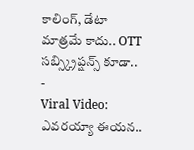కాలింగ్, డేటా మాత్రమే కాదు.. OTT సబ్స్క్రిప్షన్స్ కూడా..
-
Viral Video: ఎవరయ్యా ఈయన..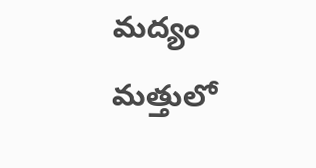మద్యం మత్తులో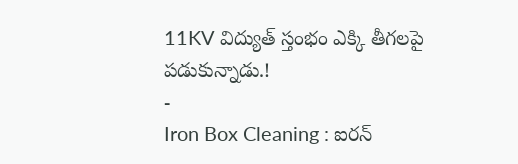11KV విద్యుత్ స్తంభం ఎక్కి తీగలపై పడుకున్నాడు.!
-
Iron Box Cleaning : ఐరన్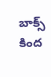బాక్స్ కింద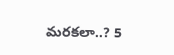మరకలా..? 5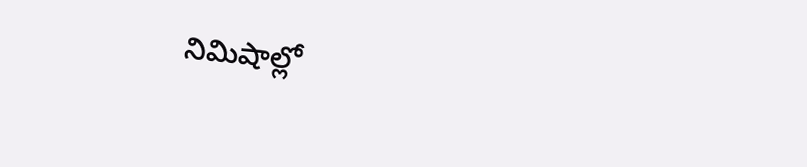నిమిషాల్లో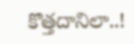కొత్తదానిలా..!